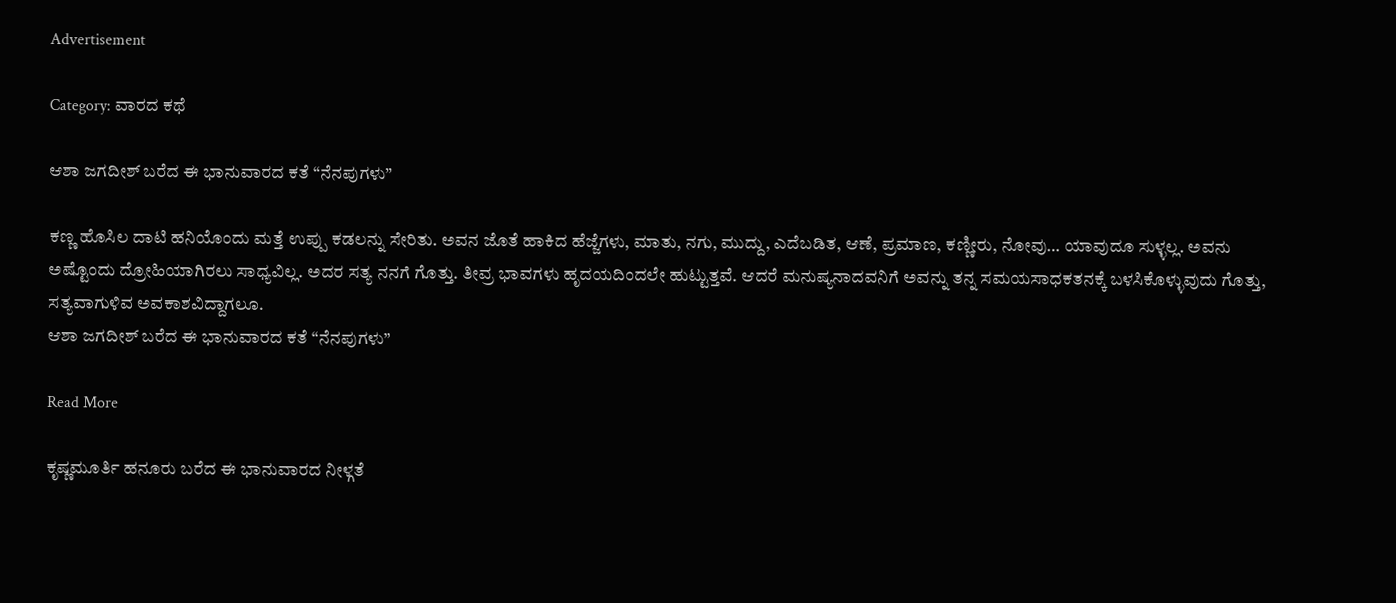Advertisement

Category: ವಾರದ ಕಥೆ

ಆಶಾ ಜಗದೀಶ್‌ ಬರೆದ ಈ ಭಾನುವಾರದ ಕತೆ “ನೆನಪುಗಳು”

ಕಣ್ಣ ಹೊಸಿಲ ದಾಟಿ ಹನಿಯೊಂದು ಮತ್ತೆ ಉಪ್ಪು ಕಡಲನ್ನು ಸೇರಿತು. ಅವನ ಜೊತೆ ಹಾಕಿದ ಹೆಜ್ಜೆಗಳು, ಮಾತು, ನಗು, ಮುದ್ದು, ಎದೆಬಡಿತ, ಆಣೆ, ಪ್ರಮಾಣ, ಕಣ್ಣೀರು, ನೋವು… ಯಾವುದೂ ಸುಳ್ಳಲ್ಲ. ಅವನು ಅಷ್ಟೊಂದು ದ್ರೋಹಿಯಾಗಿರಲು ಸಾಧ್ಯವಿಲ್ಲ. ಅದರ ಸತ್ಯ ನನಗೆ ಗೊತ್ತು. ತೀವ್ರ ಭಾವಗಳು ಹೃದಯದಿಂದಲೇ ಹುಟ್ಟುತ್ತವೆ. ಆದರೆ ಮನುಷ್ಯನಾದವನಿಗೆ ಅವನ್ನು ತನ್ನ ಸಮಯಸಾಧಕತನಕ್ಕೆ ಬಳಸಿಕೊಳ್ಳುವುದು ಗೊತ್ತು, ಸತ್ಯವಾಗುಳಿವ ಅವಕಾಶವಿದ್ದಾಗಲೂ.
ಆಶಾ ಜಗದೀಶ್‌ ಬರೆದ ಈ ಭಾನುವಾರದ ಕತೆ “ನೆನಪುಗಳು”

Read More

ಕೃಷ್ಣಮೂರ್ತಿ ಹನೂರು ಬರೆದ ಈ ಭಾನುವಾರದ ನೀಳ್ಗತೆ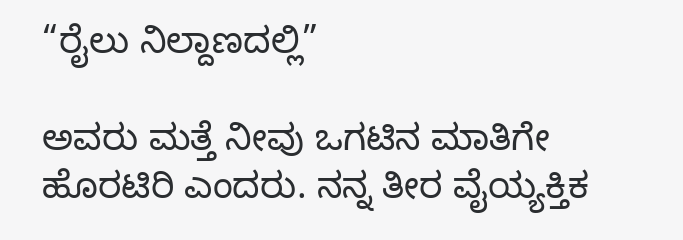“ರೈಲು ನಿಲ್ದಾಣದಲ್ಲಿ”

ಅವರು ಮತ್ತೆ ನೀವು ಒಗಟಿನ ಮಾತಿಗೇ ಹೊರಟಿರಿ ಎಂದರು. ನನ್ನ ತೀರ ವೈಯ್ಯಕ್ತಿಕ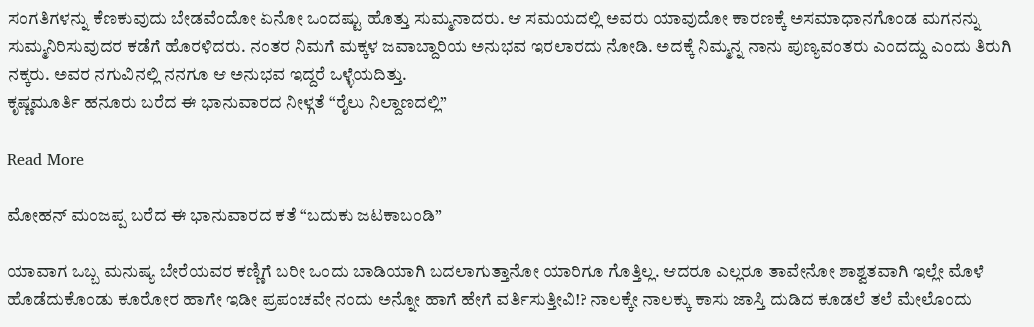ಸಂಗತಿಗಳನ್ನು ಕೆಣಕುವುದು ಬೇಡವೆಂದೋ ಏನೋ ಒಂದಷ್ಟು ಹೊತ್ತು ಸುಮ್ಮನಾದರು. ಆ ಸಮಯದಲ್ಲಿ ಅವರು ಯಾವುದೋ ಕಾರಣಕ್ಕೆ ಅಸಮಾಧಾನಗೊಂಡ ಮಗನನ್ನು ಸುಮ್ಮನಿರಿಸುವುದರ ಕಡೆಗೆ ಹೊರಳಿದರು. ನಂತರ ನಿಮಗೆ ಮಕ್ಕಳ ಜವಾಬ್ದಾರಿಯ ಅನುಭವ ಇರಲಾರದು ನೋಡಿ. ಅದಕ್ಕೆ ನಿಮ್ಮನ್ನ ನಾನು ಪುಣ್ಯವಂತರು ಎಂದದ್ದು ಎಂದು ತಿರುಗಿ ನಕ್ಕರು. ಅವರ ನಗುವಿನಲ್ಲಿ ನನಗೂ ಆ ಅನುಭವ ಇದ್ದರೆ ಒಳ್ಳೆಯದಿತ್ತು.
ಕೃಷ್ಣಮೂರ್ತಿ ಹನೂರು ಬರೆದ ಈ ಭಾನುವಾರದ ನೀಳ್ಗತೆ “ರೈಲು ನಿಲ್ದಾಣದಲ್ಲಿ”

Read More

ಮೋಹನ್‌ ಮಂಜಪ್ಪ ಬರೆದ ಈ ಭಾನುವಾರದ ಕತೆ “ಬದುಕು ಜಟಕಾಬಂಡಿ”

ಯಾವಾಗ ಒಬ್ಬ ಮನುಷ್ಯ ಬೇರೆಯವರ ಕಣ್ಣಿಗೆ ಬರೀ ಒಂದು ಬಾಡಿಯಾಗಿ ಬದಲಾಗುತ್ತಾನೋ ಯಾರಿಗೂ ಗೊತ್ತಿಲ್ಲ. ಆದರೂ ಎಲ್ಲರೂ ತಾವೇನೋ ಶಾಶ್ವತವಾಗಿ ಇಲ್ಲೇ ಮೊಳೆ ಹೊಡೆದುಕೊಂಡು ಕೂರೋರ ಹಾಗೇ ಇಡೀ ಪ್ರಪಂಚವೇ ನಂದು ಅನ್ನೋ ಹಾಗೆ ಹೇಗೆ ವರ್ತಿಸುತ್ತೀವಿ!? ನಾಲಕ್ಕೇ ನಾಲಕ್ಕು ಕಾಸು ಜಾಸ್ತಿ ದುಡಿದ ಕೂಡಲೆ ತಲೆ ಮೇಲೊಂದು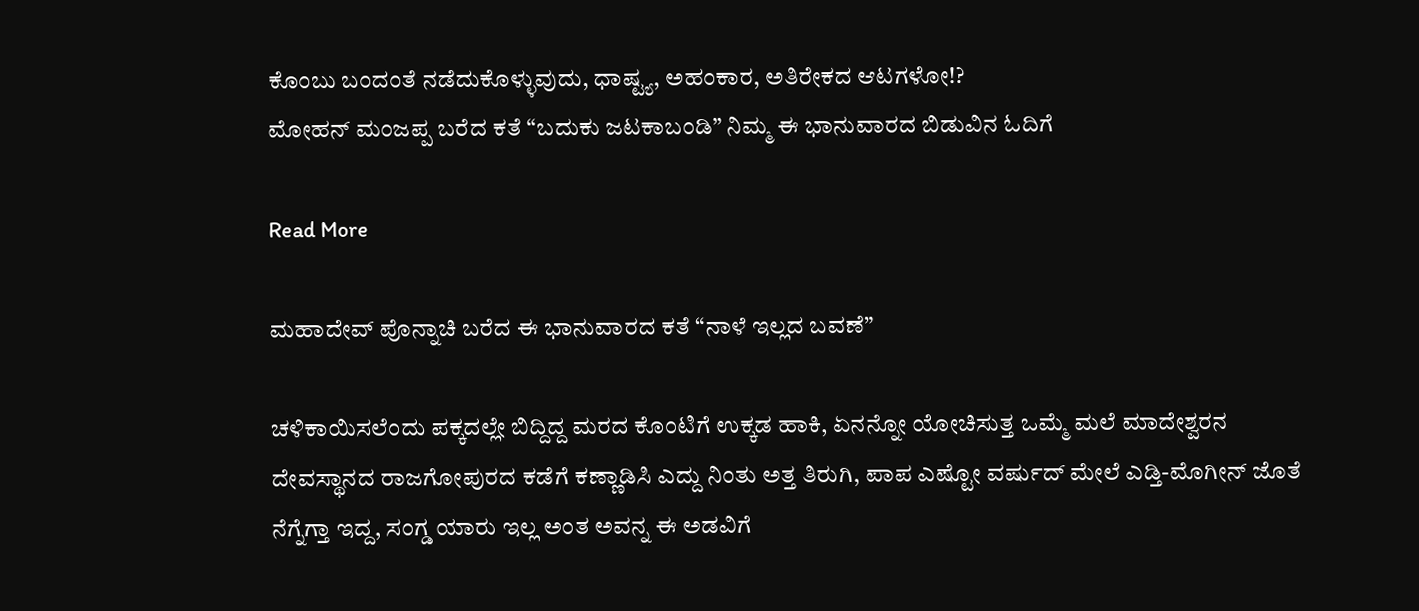ಕೊಂಬು ಬಂದಂತೆ ನಡೆದುಕೊಳ್ಳುವುದು, ಧಾಷ್ಟ್ಯ, ಅಹಂಕಾರ, ಅತಿರೇಕದ ಆಟಗಳೋ!?
ಮೋಹನ್‌ ಮಂಜಪ್ಪ ಬರೆದ ಕತೆ “ಬದುಕು ಜಟಕಾಬಂಡಿ” ನಿಮ್ಮ ಈ ಭಾನುವಾರದ ಬಿಡುವಿನ ಓದಿಗೆ

Read More

ಮಹಾದೇವ್‌ ಪೊನ್ನಾಚಿ ಬರೆದ ಈ ಭಾನುವಾರದ ಕತೆ “ನಾಳೆ ಇಲ್ಲದ ಬವಣೆ”

ಚಳಿಕಾಯಿಸಲೆಂದು ಪಕ್ಕದಲ್ಲೇ ಬಿದ್ದಿದ್ದ ಮರದ ಕೊಂಟಿಗೆ ಉಕ್ಕಡ ಹಾಕಿ, ಏನನ್ನೋ ಯೋಚಿಸುತ್ತ ಒಮ್ಮೆ ಮಲೆ ಮಾದೇಶ್ವರನ ದೇವಸ್ಥಾನದ ರಾಜಗೋಪುರದ ಕಡೆಗೆ ಕಣ್ಣಾಡಿಸಿ ಎದ್ದು ನಿಂತು ಅತ್ತ ತಿರುಗಿ, ಪಾಪ ಎಷ್ಟೋ ವರ್ಷುದ್ ಮೇಲೆ ಎಡ್ತಿ-ಮೊಗೀನ್ ಜೊತೆ ನೆಗ್ನೆಗ್ತಾ ಇದ್ದ, ಸಂಗ್ಡ ಯಾರು ಇಲ್ಲ ಅಂತ ಅವನ್ನ ಈ ಅಡವಿಗೆ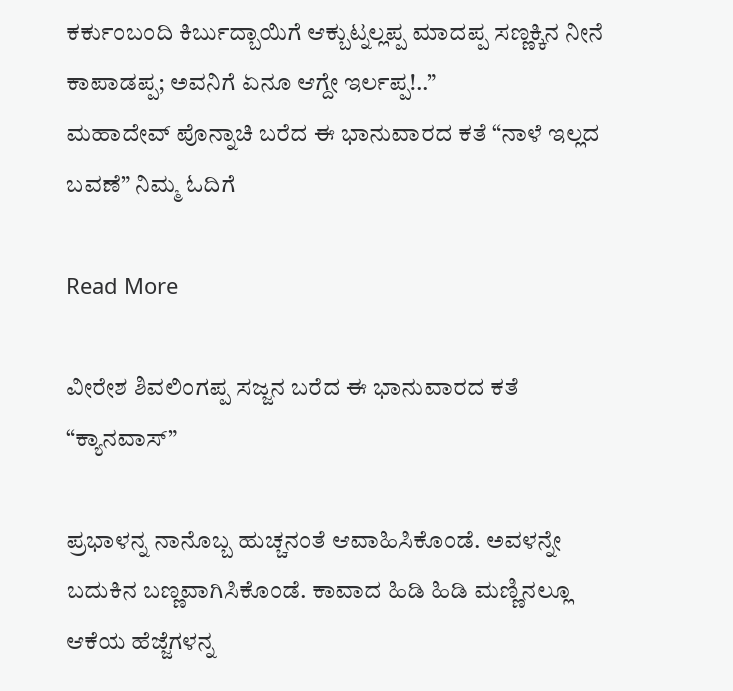ಕರ್ಕುಂಬಂದಿ ಕಿರ್ಬುದ್ಬಾಯಿಗೆ ಆಕ್ಬುಟ್ನಲ್ಲಪ್ಪ ಮಾದಪ್ಪ ಸಣ್ಣಕ್ಕಿನ ನೀನೆ ಕಾಪಾಡಪ್ಪ; ಅವನಿಗೆ ಏನೂ ಆಗ್ದೇ ಇರ್ಲಪ್ಪ!..”
ಮಹಾದೇವ್‌ ಪೊನ್ನಾಚಿ ಬರೆದ ಈ ಭಾನುವಾರದ ಕತೆ “ನಾಳೆ ಇಲ್ಲದ ಬವಣೆ” ನಿಮ್ಮ ಓದಿಗೆ

Read More

ವೀರೇಶ ಶಿವಲಿಂಗಪ್ಪ ಸಜ್ಜನ ಬರೆದ ಈ ಭಾನುವಾರದ ಕತೆ “ಕ್ಯಾನವಾಸ್”

ಪ್ರಭಾಳನ್ನ ನಾನೊಬ್ಬ ಹುಚ್ಚನಂತೆ ಆವಾಹಿಸಿಕೊಂಡೆ. ಅವಳನ್ನೇ ಬದುಕಿನ ಬಣ್ಣವಾಗಿಸಿಕೊಂಡೆ. ಕಾವಾದ ಹಿಡಿ ಹಿಡಿ ಮಣ್ಣಿನಲ್ಲೂ ಆಕೆಯ ಹೆಜ್ಜೆಗಳನ್ನ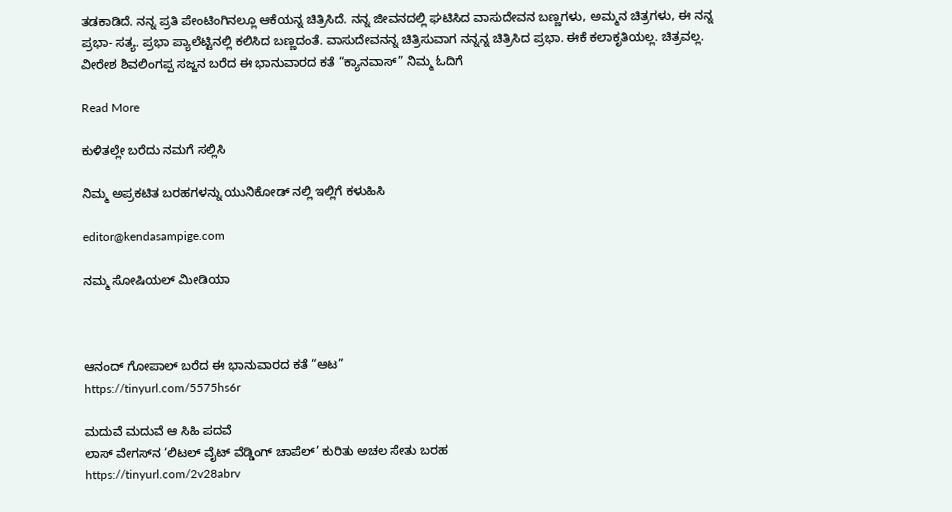ತಡಕಾಡಿದೆ. ನನ್ನ ಪ್ರತಿ ಪೇಂಟಿಂಗಿನಲ್ಲೂ ಆಕೆಯನ್ನ ಚಿತ್ರಿಸಿದೆ. ನನ್ನ ಜೀವನದಲ್ಲಿ ಘಟಿಸಿದ ವಾಸುದೇವನ ಬಣ್ಣಗಳು, ಅಮ್ಮನ ಚಿತ್ರಗಳು, ಈ ನನ್ನ ಪ್ರಭಾ- ಸತ್ಯ. ಪ್ರಭಾ ಪ್ಯಾಲೆಟ್ಟಿನಲ್ಲಿ ಕಲಿಸಿದ ಬಣ್ಣದಂತೆ. ವಾಸುದೇವನನ್ನ ಚಿತ್ರಿಸುವಾಗ ನನ್ನನ್ನ ಚಿತ್ರಿಸಿದ ಪ್ರಭಾ. ಈಕೆ ಕಲಾಕೃತಿಯಲ್ಲ. ಚಿತ್ರವಲ್ಲ.
ವೀರೇಶ ಶಿವಲಿಂಗಪ್ಪ ಸಜ್ಜನ ಬರೆದ ಈ ಭಾನುವಾರದ ಕತೆ “ಕ್ಯಾನವಾಸ್” ನಿಮ್ಮ ಓದಿಗೆ

Read More

ಕುಳಿತಲ್ಲೇ ಬರೆದು ನಮಗೆ ಸಲ್ಲಿಸಿ

ನಿಮ್ಮ ಅಪ್ರಕಟಿತ ಬರಹಗಳನ್ನು ಯುನಿಕೋಡ್ ನಲ್ಲಿ ಇಲ್ಲಿಗೆ ಕಳುಹಿಸಿ

editor@kendasampige.com

ನಮ್ಮ ಸೋಷಿಯಲ್‌ ಮೀಡಿಯಾ



ಆನಂದ್‌ ಗೋಪಾಲ್‌ ಬರೆದ ಈ ಭಾನುವಾರದ ಕತೆ “ಆಟ”
https://tinyurl.com/5575hs6r

ಮದುವೆ ಮದುವೆ ಆ ಸಿಹಿ ಪದವೆ
ಲಾಸ್‌ ವೇಗಸ್‌ನ ‘ಲಿಟಲ್ ವೈಟ್ ವೆಡ್ಡಿಂಗ್ ಚಾಪೆಲ್’ ಕುರಿತು ಅಚಲ ಸೇತು ಬರಹ
https://tinyurl.com/2v28abrv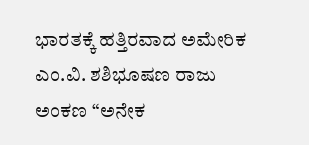ಭಾರತಕ್ಕೆ ಹತ್ತಿರವಾದ ಅಮೇರಿಕ
ಎಂ.ವಿ. ಶಶಿಭೂಷಣ ರಾಜು ಅಂಕಣ “ಅನೇಕ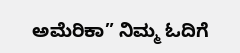ಅಮೆರಿಕಾ” ನಿಮ್ಮ ಓದಿಗೆ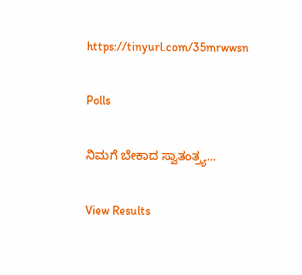https://tinyurl.com/35mrwwsn

Polls

ನಿಮಗೆ ಬೇಕಾದ ಸ್ವಾತಂತ್ರ್ಯ...

View Results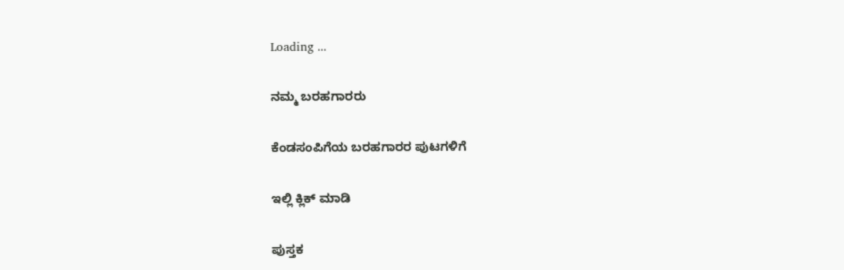Loading ...

ನಮ್ಮ ಬರಹಗಾರರು

ಕೆಂಡಸಂಪಿಗೆಯ ಬರಹಗಾರರ ಪುಟಗಳಿಗೆ

ಇಲ್ಲಿ ಕ್ಲಿಕ್ ಮಾಡಿ

ಪುಸ್ತಕ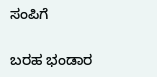ಸಂಪಿಗೆ

ಬರಹ ಭಂಡಾರ